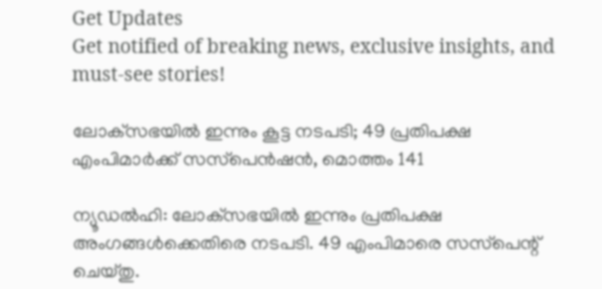Get Updates
Get notified of breaking news, exclusive insights, and must-see stories!

ലോക്‌സഭയില്‍ ഇന്നും കൂട്ട നടപടി; 49 പ്രതിപക്ഷ എംപിമാര്‍ക്ക് സസ്‌പെന്‍ഷന്‍, മൊത്തം 141

ന്യൂഡല്‍ഹി: ലോക്‌സഭയില്‍ ഇന്നും പ്രതിപക്ഷ അംഗങ്ങള്‍ക്കെതിരെ നടപടി. 49 എംപിമാരെ സസ്‌പെന്റ് ചെയ്തു.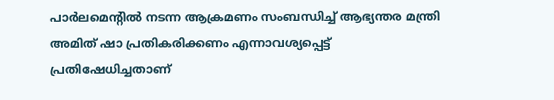പാര്‍ലമെന്റില്‍ നടന്ന ആക്രമണം സംബന്ധിച്ച് ആഭ്യന്തര മന്ത്രി അമിത് ഷാ പ്രതികരിക്കണം എന്നാവശ്യപ്പെട്ട് പ്രതിഷേധിച്ചതാണ്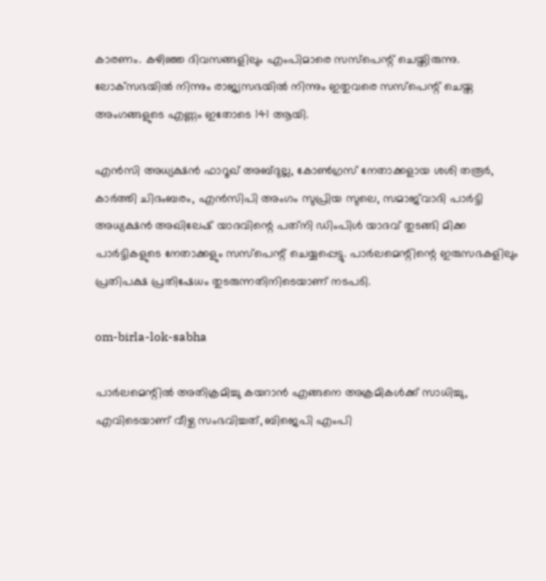കാരണം. കഴിഞ്ഞ ദിവസങ്ങളിലും എംപിമാരെ സസ്‌പെന്റ് ചെയ്തിരുന്നു. ലോക്‌സഭയില്‍ നിന്നും രാജ്യസഭയില്‍ നിന്നും ഇതുവരെ സസ്‌പെന്റ് ചെയ്ത അംഗങ്ങളുടെ എണ്ണം ഇതോടെ 141 ആയി.

എന്‍സി അധ്യക്ഷന്‍ ഫാറൂഖ് അബ്ദുല്ല, കോണ്‍ഗ്രസ് നേതാക്കളായ ശശി തരൂര്‍, കാര്‍ത്തി ചിദംബരം, എന്‍സിപി അംഗം സുപ്രിയ സുലെ, സമാജ്‌വാദി പാര്‍ട്ടി അധ്യക്ഷന്‍ അഖിലേഷ് യാദവിന്റെ പത്‌നി ഡിംപിള്‍ യാദവ് തുടങ്ങി മിക്ക പാര്‍ട്ടികളുടെ നേതാക്കളും സസ്‌പെന്റ് ചെയ്യപ്പെട്ടു. പാര്‍ലമെന്റിന്റെ ഇരുസഭകളിലും പ്രതിപക്ഷ പ്രതിഷേധം തുടരുന്നതിനിടെയാണ് നടപടി.

om-birla-lok-sabha

പാര്‍ലമെന്റില്‍ അതിക്രമിച്ചു കയറാന്‍ എങ്ങനെ അക്രമികള്‍ക്ക് സാധിച്ചു, എവിടെയാണ് വീഴ്ച സംഭവിച്ചത്, ബിജെപി എംപി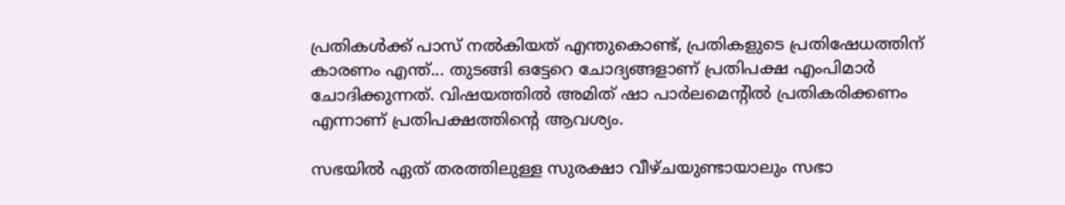പ്രതികള്‍ക്ക് പാസ് നല്‍കിയത് എന്തുകൊണ്ട്, പ്രതികളുടെ പ്രതിഷേധത്തിന് കാരണം എന്ത്... തുടങ്ങി ഒട്ടേറെ ചോദ്യങ്ങളാണ് പ്രതിപക്ഷ എംപിമാര്‍ ചോദിക്കുന്നത്. വിഷയത്തില്‍ അമിത് ഷാ പാര്‍ലമെന്റില്‍ പ്രതികരിക്കണം എന്നാണ് പ്രതിപക്ഷത്തിന്റെ ആവശ്യം.

സഭയില്‍ ഏത് തരത്തിലുള്ള സുരക്ഷാ വീഴ്ചയുണ്ടായാലും സഭാ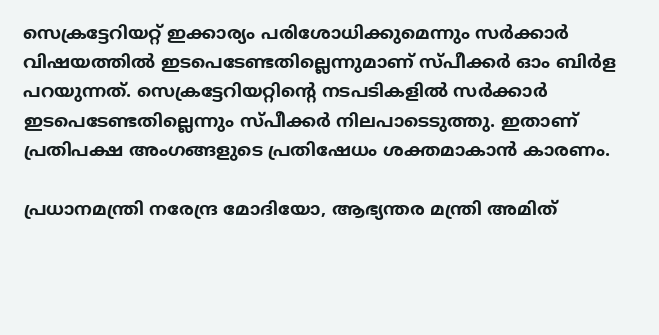സെക്രട്ടേറിയറ്റ് ഇക്കാര്യം പരിശോധിക്കുമെന്നും സര്‍ക്കാര്‍ വിഷയത്തില്‍ ഇടപെടേണ്ടതില്ലെന്നുമാണ് സ്പീക്കര്‍ ഓം ബിര്‍ള പറയുന്നത്. സെക്രട്ടേറിയറ്റിന്റെ നടപടികളില്‍ സര്‍ക്കാര്‍ ഇടപെടേണ്ടതില്ലെന്നും സ്പീക്കര്‍ നിലപാടെടുത്തു. ഇതാണ് പ്രതിപക്ഷ അംഗങ്ങളുടെ പ്രതിഷേധം ശക്തമാകാന്‍ കാരണം.

പ്രധാനമന്ത്രി നരേന്ദ്ര മോദിയോ, ആഭ്യന്തര മന്ത്രി അമിത്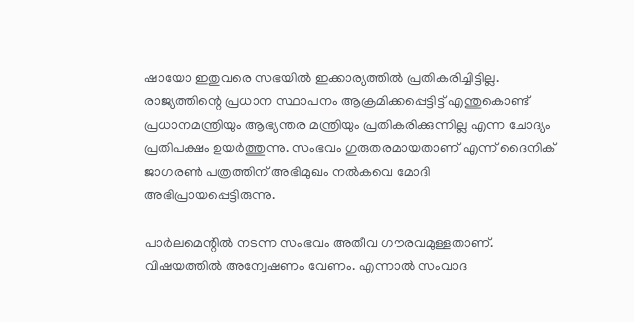ഷായോ ഇതുവരെ സഭയില്‍ ഇക്കാര്യത്തില്‍ പ്രതികരിച്ചിട്ടില്ല. രാജ്യത്തിന്റെ പ്രധാന സ്ഥാപനം ആക്രമിക്കപ്പെട്ടിട്ട് എന്തുകൊണ്ട് പ്രധാനമന്ത്രിയും ആഭ്യന്തര മന്ത്രിയും പ്രതികരിക്കുന്നില്ല എന്ന ചോദ്യം പ്രതിപക്ഷം ഉയര്‍ത്തുന്നു. സംഭവം ഗുരുതരമായതാണ് എന്ന് ദൈനിക് ജാഗരണ്‍ പത്രത്തിന് അഭിമുഖം നല്‍കവെ മോദി അഭിപ്രായപ്പെട്ടിരുന്നു.

പാര്‍ലമെന്റില്‍ നടന്ന സംഭവം അതീവ ഗൗരവമുള്ളതാണ്. വിഷയത്തില്‍ അന്വേഷണം വേണം. എന്നാല്‍ സംവാദ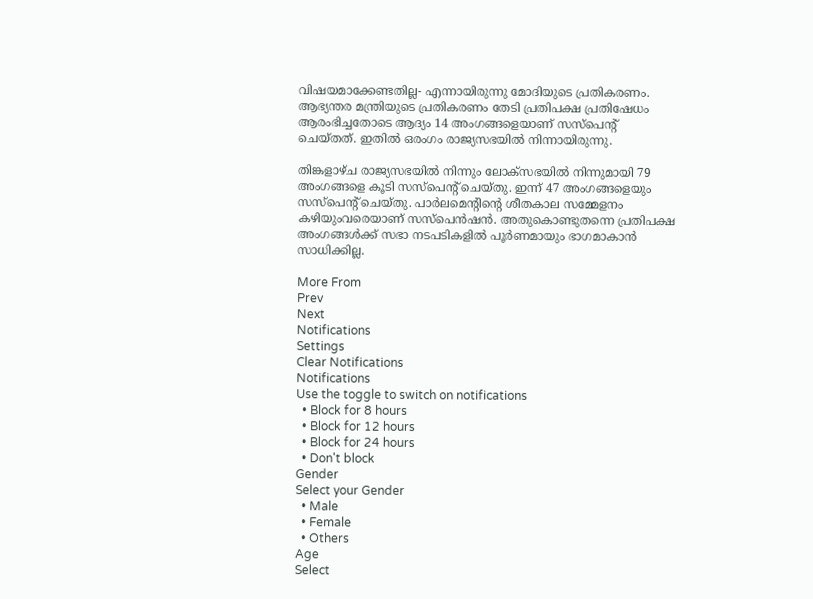വിഷയമാക്കേണ്ടതില്ല- എന്നായിരുന്നു മോദിയുടെ പ്രതികരണം. ആഭ്യന്തര മന്ത്രിയുടെ പ്രതികരണം തേടി പ്രതിപക്ഷ പ്രതിഷേധം ആരംഭിച്ചതോടെ ആദ്യം 14 അംഗങ്ങളെയാണ് സസ്‌പെന്റ് ചെയ്തത്. ഇതില്‍ ഒരംഗം രാജ്യസഭയില്‍ നിന്നായിരുന്നു.

തിങ്കളാഴ്ച രാജ്യസഭയില്‍ നിന്നും ലോക്‌സഭയില്‍ നിന്നുമായി 79 അംഗങ്ങളെ കൂടി സസ്‌പെന്റ് ചെയ്തു. ഇന്ന് 47 അംഗങ്ങളെയും സസ്‌പെന്റ് ചെയ്തു. പാര്‍ലമെന്റിന്റെ ശീതകാല സമ്മേളനം കഴിയുംവരെയാണ് സസ്‌പെന്‍ഷന്‍. അതുകൊണ്ടുതന്നെ പ്രതിപക്ഷ അംഗങ്ങള്‍ക്ക് സഭാ നടപടികളില്‍ പൂര്‍ണമായും ഭാഗമാകാന്‍ സാധിക്കില്ല.

More From
Prev
Next
Notifications
Settings
Clear Notifications
Notifications
Use the toggle to switch on notifications
  • Block for 8 hours
  • Block for 12 hours
  • Block for 24 hours
  • Don't block
Gender
Select your Gender
  • Male
  • Female
  • Others
Age
Select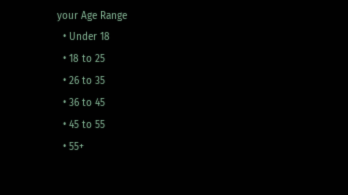your Age Range
  • Under 18
  • 18 to 25
  • 26 to 35
  • 36 to 45
  • 45 to 55
  • 55+